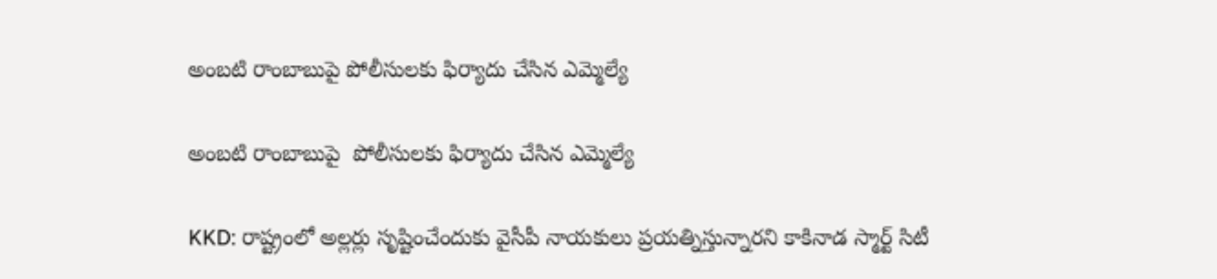అంబటి రాంబాబుపై పోలీసులకు ఫిర్యాదు చేసిన ఎమ్మెల్యే

అంబటి రాంబాబుపై  పోలీసులకు ఫిర్యాదు చేసిన ఎమ్మెల్యే

KKD: రాష్ట్రంలో అల్లర్లు సృష్టించేందుకు వైసీపీ నాయకులు ప్రయత్నిస్తున్నారని కాకినాడ స్మార్ట్ సిటీ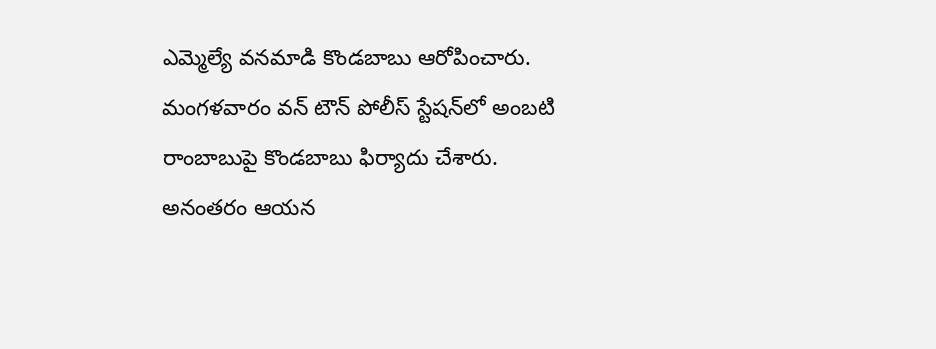ఎమ్మెల్యే వనమాడి కొండబాబు ఆరోపించారు. మంగళవారం వన్ టౌన్ పోలీస్ స్టేషన్‌లో అంబటి రాంబాబుపై కొండబాబు ఫిర్యాదు చేశారు. అనంతరం ఆయన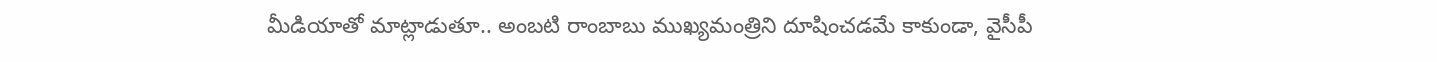మీడియాతో మాట్లాడుతూ.. అంబటి రాంబాబు ముఖ్యమంత్రిని దూషించడమే కాకుండా, వైసీపీ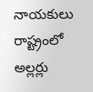నాయకులు రాష్ట్రంలో అల్లర్లు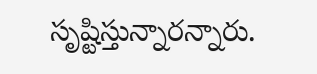సృష్టిస్తున్నారన్నారు.